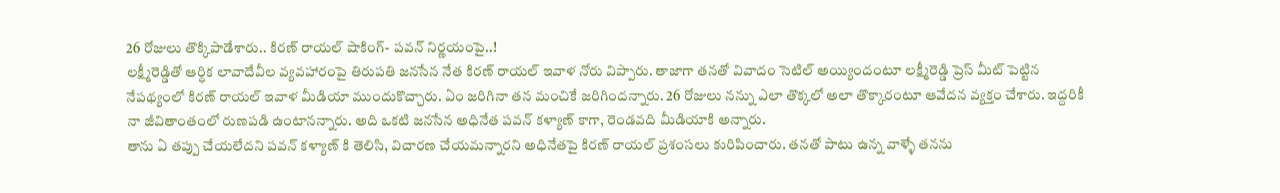26 రోజులు తొక్కిపాడేశారు.. కిరణ్ రాయల్ షాకింగ్- పవన్ నిర్ణయంపై..!
లక్ష్మీరెడ్డితో ఆర్ధిక లావాదేవీల వ్యవహారంపై తిరుపతి జనసేన నేత కిరణ్ రాయల్ ఇవాళ నోరు విప్పారు. తాజాగా తనతో వివాదం సెటిల్ అయ్యిందంటూ లక్ష్మీరెడ్డి ప్రెస్ మీట్ పెట్టిన నేపథ్యంలో కిరణ్ రాయల్ ఇవాళ మీడియా ముందుకొచ్చారు. ఏం జరిగినా తన మంచికే జరిగిందన్నారు. 26 రోజులు నన్ను ఎలా తొక్కలో అలా తొక్కారంటూ ఆవేదన వ్యక్తం చేశారు. ఇద్దరికీ నా జీవితాంతంలో రుణపడి ఉంటానన్నారు. అది ఒకటి జనసేన అధినేత పవన్ కళ్యాణ్ కాగా, రెండవది మీడియాకి అన్నారు.
తాను ఏ తప్పు చేయలేదని పవన్ కళ్యాణ్ కి తెలిసి, విచారణ చేయమన్నారని అధినేతపై కిరణ్ రాయల్ ప్రశంసలు కురిపించారు. తనతో పాటు ఉన్న వాళ్ళే తనను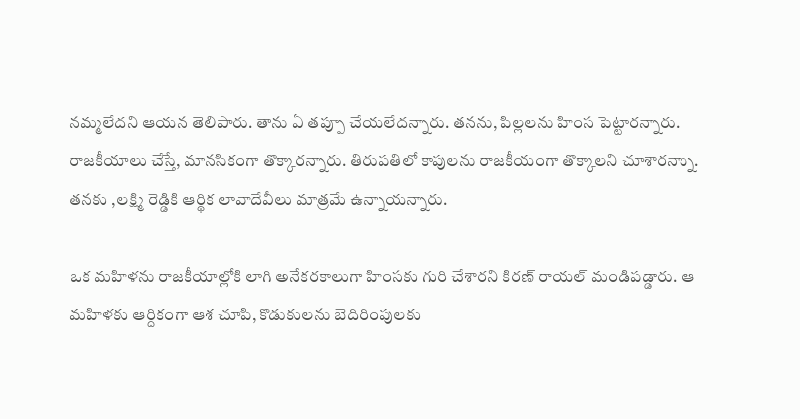నమ్మలేదని ఆయన తెలిపారు. తాను ఏ తప్పూ చేయలేదన్నారు. తనను, పిల్లలను హింస పెట్టారన్నారు. రాజకీయాలు చేస్తే, మానసికంగా తొక్కారన్నారు. తిరుపతిలో కాపులను రాజకీయంగా తొక్కాలని చూశారన్నాు. తనకు ,లక్ష్మి రెడ్డికి ఆర్థిక లావాదేవీలు మాత్రమే ఉన్నాయన్నారు.

ఒక మహిళను రాజకీయాల్లోకి లాగి అనేకరకాలుగా హింసకు గురి చేశారని కిరణ్ రాయల్ మండిపడ్డారు. ఆ మహిళకు ఆర్దికంగా ఆశ చూపి, కొడుకులను బెదిరింపులకు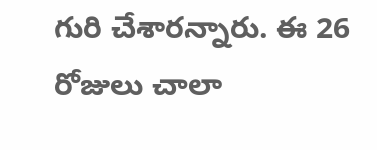గురి చేశారన్నారు. ఈ 26 రోజులు చాలా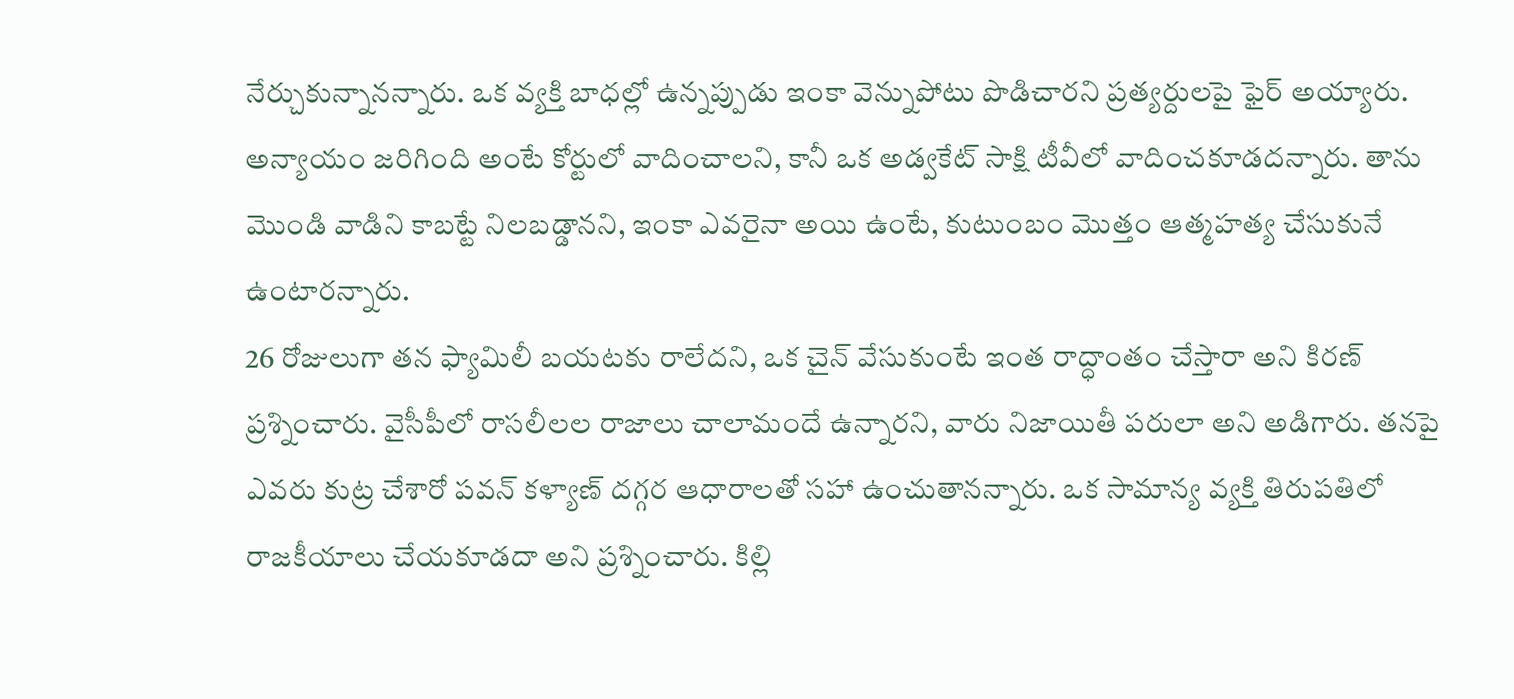నేర్చుకున్నానన్నారు. ఒక వ్యక్తి బాధల్లో ఉన్నప్పుడు ఇంకా వెన్నుపోటు పొడిచారని ప్రత్యర్దులపై ఫైర్ అయ్యారు. అన్యాయం జరిగింది అంటే కోర్టులో వాదించాలని, కానీ ఒక అడ్వకేట్ సాక్షి టీవీలో వాదించకూడదన్నారు. తాను మొండి వాడిని కాబట్టే నిలబడ్డానని, ఇంకా ఎవరైనా అయి ఉంటే, కుటుంబం మొత్తం ఆత్మహత్య చేసుకునే ఉంటారన్నారు.
26 రోజులుగా తన ఫ్యామిలీ బయటకు రాలేదని, ఒక చైన్ వేసుకుంటే ఇంత రాద్ధాంతం చేస్తారా అని కిరణ్ ప్రశ్నించారు. వైసీపీలో రాసలీలల రాజాలు చాలామందే ఉన్నారని, వారు నిజాయితీ పరులా అని అడిగారు. తనపై ఎవరు కుట్ర చేశారో పవన్ కళ్యాణ్ దగ్గర ఆధారాలతో సహా ఉంచుతానన్నారు. ఒక సామాన్య వ్యక్తి తిరుపతిలో రాజకీయాలు చేయకూడదా అని ప్రశ్నించారు. కిల్లి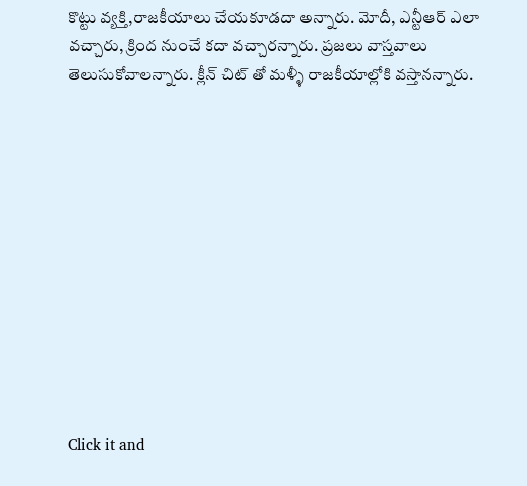కొట్టు వ్యక్తి,రాజకీయాలు చేయకూడదా అన్నారు. మోదీ, ఎన్టీఆర్ ఎలా వచ్చారు, క్రింద నుంచే కదా వచ్చారన్నారు. ప్రజలు వాస్తవాలు తెలుసుకోవాలన్నారు. క్లీన్ చిట్ తో మళ్ళీ రాజకీయాల్లోకి వస్తానన్నారు.












Click it and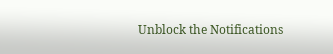Unblock the Notifications